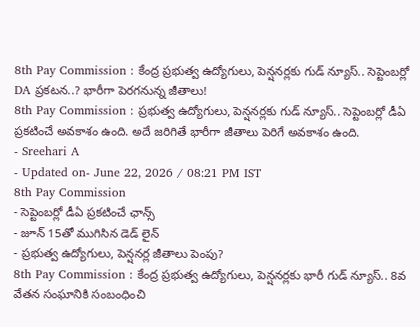8th Pay Commission : కేంద్ర ప్రభుత్వ ఉద్యోగులు, పెన్షనర్లకు గుడ్ న్యూస్.. సెప్టెంబర్లో DA ప్రకటన..? భారీగా పెరగనున్న జీతాలు!
8th Pay Commission : ప్రభుత్వ ఉద్యోగులు, పెన్షనర్లకు గుడ్ న్యూస్.. సెప్టెంబర్లో డీఏ ప్రకటించే అవకాశం ఉంది. అదే జరిగితే భారీగా జీతాలు పెరిగే అవకాశం ఉంది.
- Sreehari A
- Updated on- June 22, 2026 / 08:21 PM IST
8th Pay Commission
- సెప్టెంబర్లో డీఏ ప్రకటించే ఛాన్స్
- జూన్ 15తో ముగిసిన డెడ్ లైన్
- ప్రభుత్వ ఉద్యోగులు, పెన్షనర్ల జీతాలు పెంపు?
8th Pay Commission : కేంద్ర ప్రభుత్వ ఉద్యోగులు, పెన్షనర్లకు భారీ గుడ్ న్యూస్.. 8వ వేతన సంఘానికి సంబంధించి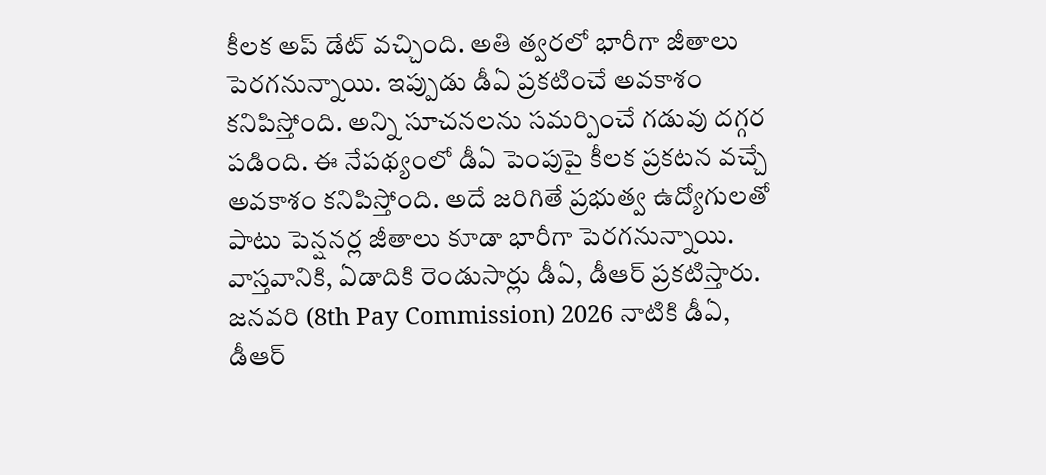కీలక అప్ డేట్ వచ్చింది. అతి త్వరలో భారీగా జీతాలు పెరగనున్నాయి. ఇప్పుడు డీఏ ప్రకటించే అవకాశం కనిపిస్తోంది. అన్ని సూచనలను సమర్పించే గడువు దగ్గర పడింది. ఈ నేపథ్యంలో డీఏ పెంపుపై కీలక ప్రకటన వచ్చే అవకాశం కనిపిస్తోంది. అదే జరిగితే ప్రభుత్వ ఉద్యోగులతో పాటు పెన్షనర్ల జీతాలు కూడా భారీగా పెరగనున్నాయి.
వాస్తవానికి, ఏడాదికి రెండుసార్లు డీఏ, డీఆర్ ప్రకటిస్తారు. జనవరి (8th Pay Commission) 2026 నాటికి డీఏ, డీఆర్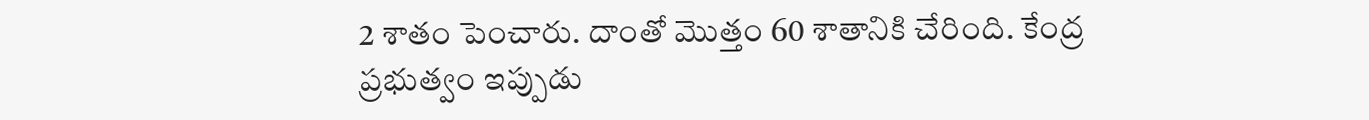2 శాతం పెంచారు. దాంతో మొత్తం 60 శాతానికి చేరింది. కేంద్ర ప్రభుత్వం ఇప్పుడు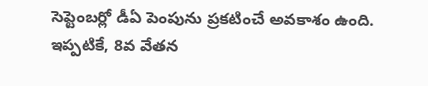సెప్టెంబర్లో డీఏ పెంపును ప్రకటించే అవకాశం ఉంది.
ఇప్పటికే, 8వ వేతన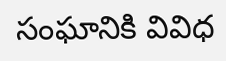సంఘానికి వివిధ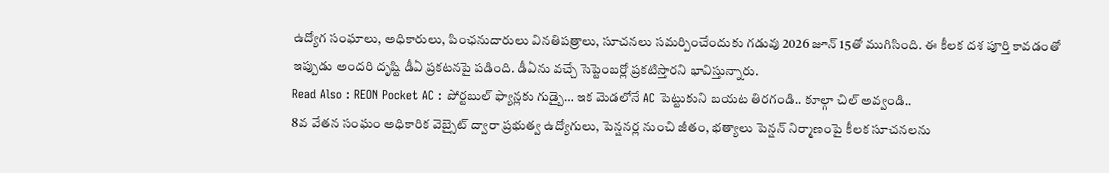ఉద్యోగ సంఘాలు, అధికారులు, పింఛనుదారులు వినతిపత్రాలు, సూచనలు సమర్పించేందుకు గడువు 2026 జూన్ 15తో ముగిసింది. ఈ కీలక దశ పూర్తి కావడంతో ఇప్పుడు అందరి దృష్టి డీఏ ప్రకటనపై పడింది. డీఏను వచ్చే సెప్టెంబర్లో ప్రకటిస్తారని భావిస్తున్నారు.
Read Also : REON Pocket AC : పోర్టబుల్ ఫ్యాన్లకు గుడ్బై… ఇక మెడలోనే AC పెట్టుకుని బయట తిరగండి.. కూల్గా చిల్ అవ్వండి..
8వ వేతన సంఘం అధికారిక వెబ్సైట్ ద్వారా ప్రభుత్వ ఉద్యోగులు, పెన్షనర్ల నుంచి జీతం, భత్యాలు పెన్షన్ నిర్మాణంపై కీలక సూచనలను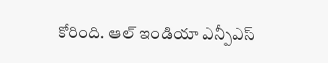కోరింది. ఆల్ ఇండియా ఎన్పీఎస్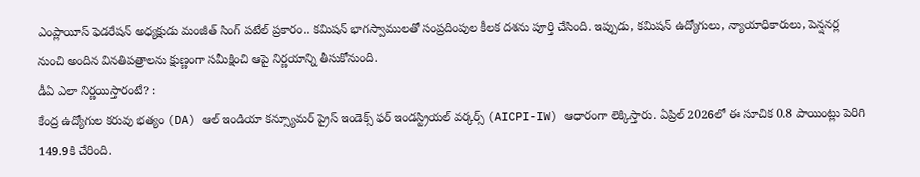ఎంప్లాయీస్ ఫెడరేషన్ అధ్యక్షుడు మంజీత్ సింగ్ పటేల్ ప్రకారం.. కమిషన్ భాగస్వాములతో సంప్రదింపుల కీలక దశను పూర్తి చేసింది. ఇప్పుడు, కమిషన్ ఉద్యోగులు, న్యాయాధికారులు, పెన్షనర్ల నుంచి అందిన వినతిపత్రాలను క్షుణ్ణంగా సమీక్షించి ఆపై నిర్ణయాన్ని తీసుకోనుంది.
డీఏ ఎలా నిర్ణయిస్తారంటే? :
కేంద్ర ఉద్యోగుల కరువు భత్యం (DA) ఆల్ ఇండియా కన్స్యూమర్ ప్రైస్ ఇండెక్స్ ఫర్ ఇండస్ట్రియల్ వర్కర్స్ (AICPI-IW) ఆధారంగా లెక్కిస్తారు. ఏప్రిల్ 2026లో ఈ సూచిక 0.8 పాయింట్లు పెరిగి 149.9కి చేరింది.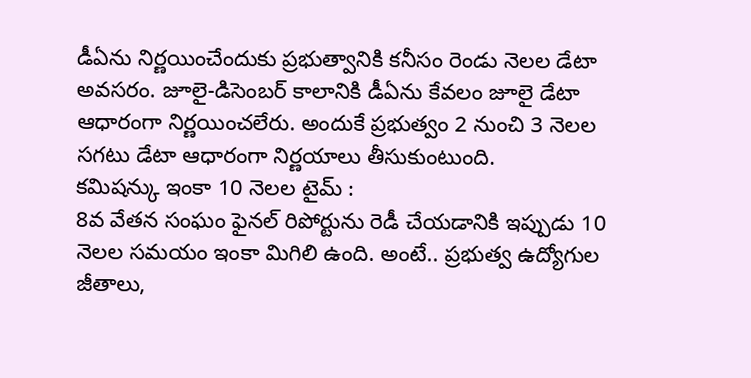డీఏను నిర్ణయించేందుకు ప్రభుత్వానికి కనీసం రెండు నెలల డేటా అవసరం. జూలై-డిసెంబర్ కాలానికి డీఏను కేవలం జూలై డేటా ఆధారంగా నిర్ణయించలేరు. అందుకే ప్రభుత్వం 2 నుంచి 3 నెలల సగటు డేటా ఆధారంగా నిర్ణయాలు తీసుకుంటుంది.
కమిషన్కు ఇంకా 10 నెలల టైమ్ :
8వ వేతన సంఘం ఫైనల్ రిపోర్టును రెడీ చేయడానికి ఇప్పుడు 10 నెలల సమయం ఇంకా మిగిలి ఉంది. అంటే.. ప్రభుత్వ ఉద్యోగుల జీతాలు,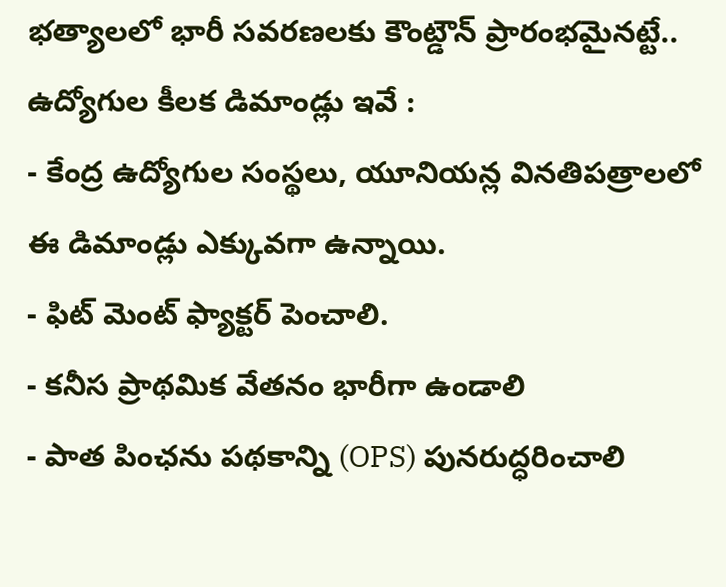భత్యాలలో భారీ సవరణలకు కౌంట్డౌన్ ప్రారంభమైనట్టే..
ఉద్యోగుల కీలక డిమాండ్లు ఇవే :
- కేంద్ర ఉద్యోగుల సంస్థలు, యూనియన్ల వినతిపత్రాలలో ఈ డిమాండ్లు ఎక్కువగా ఉన్నాయి.
- ఫిట్ మెంట్ ఫ్యాక్టర్ పెంచాలి.
- కనీస ప్రాథమిక వేతనం భారీగా ఉండాలి
- పాత పింఛను పథకాన్ని (OPS) పునరుద్ధరించాలి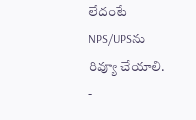లేదంటే NPS/UPSను రివ్యూ చేయాలి.
-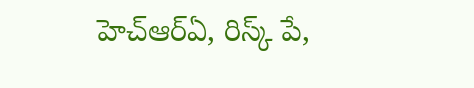హెచ్ఆర్ఏ, రిస్క్ పే,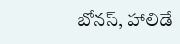బోనస్, హాలిడే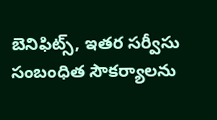బెనిఫిట్స్, ఇతర సర్వీసు సంబంధిత సౌకర్యాలను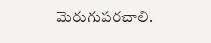మెరుగుపరచాలి.